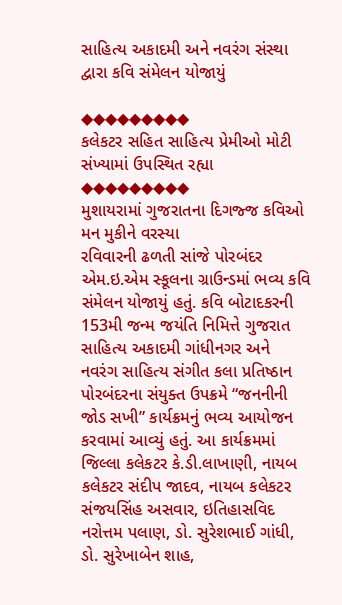સાહિત્ય અકાદમી અને નવરંગ સંસ્થા દ્વારા કવિ સંમેલન યોજાયું

◆◆◆◆◆◆◆◆◆
કલેકટર સહિત સાહિત્ય પ્રેમીઓ મોટી સંખ્યામાં ઉપસ્થિત રહ્યા
◆◆◆◆◆◆◆◆◆
મુશાયરામાં ગુજરાતના દિગજ્જ કવિઓ મન મુકીને વરસ્યા
રવિવારની ઢળતી સાંજે પોરબંદર એમ.ઇ.એમ સ્કૂલના ગ્રાઉન્ડમાં ભવ્ય કવિ સંમેલન યોજાયું હતું. કવિ બોટાદકરની 153મી જન્મ જયંતિ નિમિત્તે ગુજરાત સાહિત્ય અકાદમી ગાંધીનગર અને નવરંગ સાહિત્ય સંગીત કલા પ્રતિષ્ઠાન પોરબંદરના સંયુક્ત ઉપક્રમે “જનનીની જોડ સખી” કાર્યક્રમનું ભવ્ય આયોજન કરવામાં આવ્યું હતું. આ કાર્યક્રમમાં જિલ્લા કલેકટર કે.ડી.લાખાણી, નાયબ કલેકટર સંદીપ જાદવ, નાયબ કલેકટર સંજયસિંહ અસવાર, ઇતિહાસવિદ નરોત્તમ પલાણ, ડો. સુરેશભાઈ ગાંધી, ડો. સુરેખાબેન શાહ,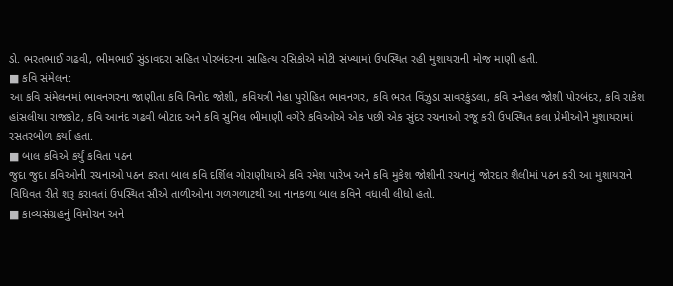ડો. ભરતભાઈ ગઢવી, ભીમભાઈ સુંડાવદરા સહિત પોરબંદરના સાહિત્ય રસિકોએ મોટી સંખ્યામાં ઉપસ્થિત રહી મુશાયરાની મોજ માણી હતી.
■ કવિ સંમેલન:
આ કવિ સંમેલનમાં ભાવનગરના જાણીતા કવિ વિનોદ જોશી, કવિયત્રી નેહા પુરોહિત ભાવનગર, કવિ ભરત વિંઝુડા સાવરકુંડલા, કવિ સ્નેહલ જોશી પોરબંદર, કવિ રાકેશ હાંસલીયા રાજકોટ, કવિ આનંદ ગઢવી બોટાદ અને કવિ સુનિલ ભીમાણી વગેરે કવિઓએ એક પછી એક સુંદર રચનાઓ રજૂ કરી ઉપસ્થિત કલા પ્રેમીઓને મુશાયરામાં રસતરબોળ કર્યા હતા.
■ બાલ કવિએ કર્યું કવિતા પઠન
જુદા જુદા કવિઓની રચનાઓ પઠન કરતા બાલ કવિ દર્શિલ ગોરાણીયાએ કવિ રમેશ પારેખ અને કવિ મુકેશ જોશીની રચનાનું જોરદાર શૈલીમાં પઠન કરી આ મુશાયરાને વિધિવત રીતે શરૂ કરાવતાં ઉપસ્થિત સૌએ તાળીઓના ગળગળાટથી આ નાનકળા બાલ કવિને વધાવી લીધો હતો.
■ કાવ્યસંગ્રહનું વિમોચન અને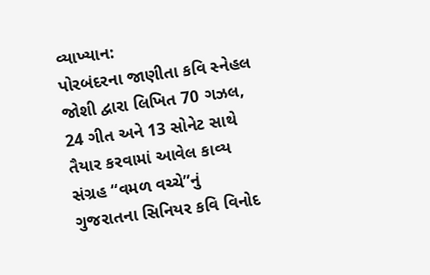વ્યાખ્યાન:
પોરબંદરના જાણીતા કવિ સ્નેહલ જોશી દ્વારા લિખિત 70 ગઝલ, 24 ગીત અને 13 સોનેટ સાથે તૈયાર કરવામાં આવેલ કાવ્ય સંગ્રહ “વમળ વચ્ચે”નું ગુજરાતના સિનિયર કવિ વિનોદ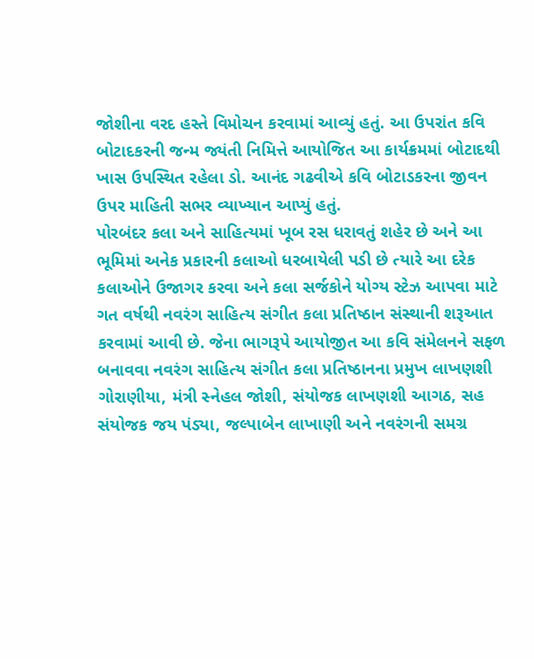જોશીના વરદ હસ્તે વિમોચન કરવામાં આવ્યું હતું. આ ઉપરાંત કવિ બોટાદકરની જન્મ જ્યંતી નિમિત્તે આયોજિત આ કાર્યક્રમમાં બોટાદથી ખાસ ઉપસ્થિત રહેલા ડો. આનંદ ગઢવીએ કવિ બોટાડકરના જીવન ઉપર માહિતી સભર વ્યાખ્યાન આપ્યું હતું.
પોરબંદર કલા અને સાહિત્યમાં ખૂબ રસ ધરાવતું શહેર છે અને આ ભૂમિમાં અનેક પ્રકારની કલાઓ ધરબાયેલી પડી છે ત્યારે આ દરેક કલાઓને ઉજાગર કરવા અને કલા સર્જકોને યોગ્ય સ્ટેઝ આપવા માટે ગત વર્ષથી નવરંગ સાહિત્ય સંગીત કલા પ્રતિષ્ઠાન સંસ્થાની શરૂઆત કરવામાં આવી છે. જેના ભાગરૂપે આયોજીત આ કવિ સંમેલનને સફળ બનાવવા નવરંગ સાહિત્ય સંગીત કલા પ્રતિષ્ઠાનના પ્રમુખ લાખણશી ગોરાણીયા, મંત્રી સ્નેહલ જોશી, સંયોજક લાખણશી આગઠ, સહ સંયોજક જય પંડ્યા, જલ્પાબેન લાખાણી અને નવરંગની સમગ્ર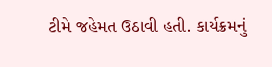ટીમે જહેમત ઉઠાવી હતી. કાર્યક્રમનું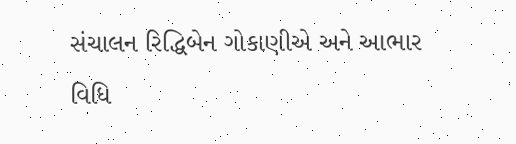સંચાલન રિદ્ધિબેન ગોકાણીએ અને આભાર વિધિ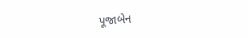પૂજાબેન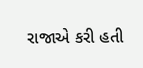રાજાએ કરી હતી